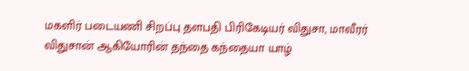மகளிர் படையணி சிறப்பு தளபதி பிரிகேடியர் விதுசா, மாவீரர் விதுசான் ஆகியோரின் தந்தை கந்தையா யாழ்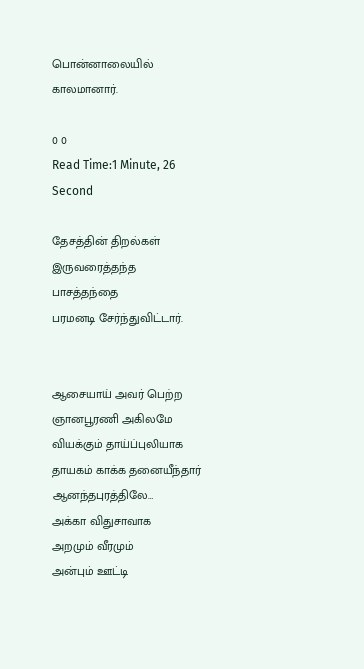பொன்னாலையில் காலமானார்.

0 0
Read Time:1 Minute, 26 Second

தேசத்தின் திறல்கள் இருவரைத்தந்த
பாசத்தந்தை
பரமனடி சேர்ந்துவிட்டார்.


ஆசையாய் அவர் பெற்ற ஞானபூரணி அகிலமே வியக்கும் தாய்ப்புலியாக தாயகம் காக்க தனையீந்தார் ஆனந்தபுரத்திலே…
அக்கா விதுசாவாக
அறமும் வீரமும்
அன்பும் ஊட்டி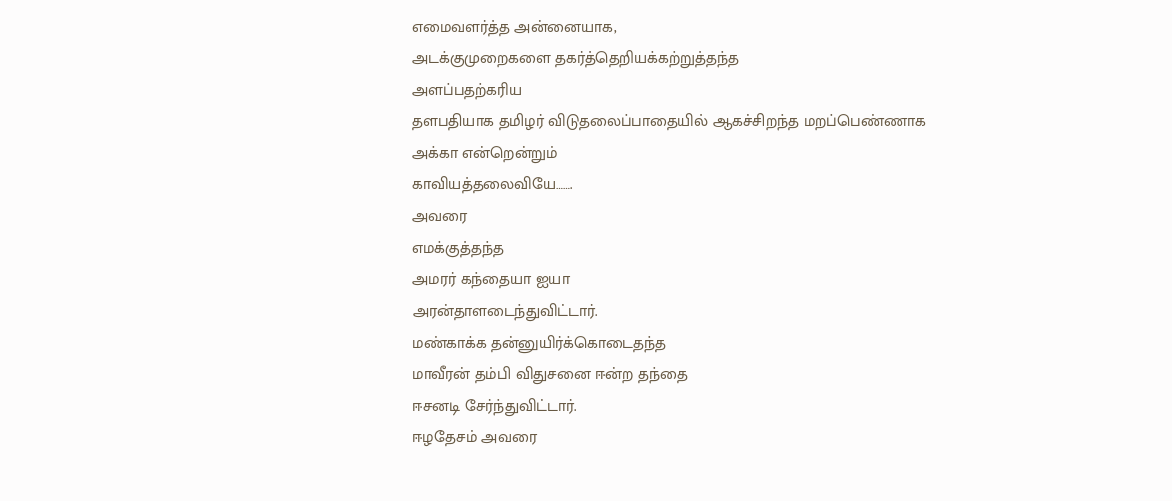எமைவளர்த்த அன்னையாக,
அடக்குமுறைகளை தகர்த்தெறியக்கற்றுத்தந்த
அளப்பதற்கரிய
தளபதியாக தமிழர் விடுதலைப்பாதையில் ஆகச்சிறந்த மறப்பெண்ணாக
அக்கா என்றென்றும்
காவியத்தலைவியே…….
அவரை
எமக்குத்தந்த
அமரர் கந்தையா ஐயா
அரன்தாளடைந்துவிட்டார்.
மண்காக்க தன்னுயிர்க்கொடைதந்த
மாவீரன் தம்பி விதுசனை ஈன்ற தந்தை
ஈசனடி சேர்ந்துவிட்டார்.
ஈழதேசம் அவரை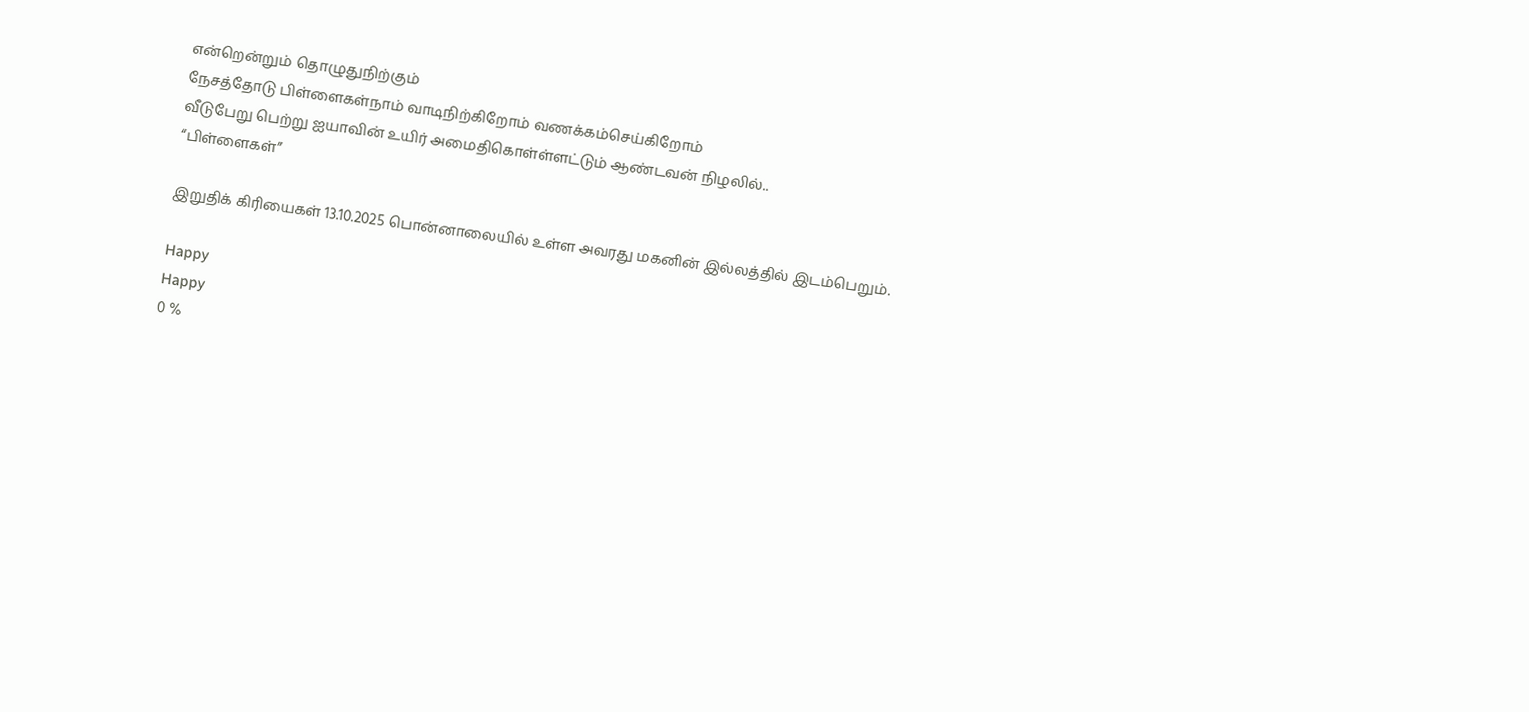என்றென்றும் தொழுதுநிற்கும்
நேசத்தோடு பிள்ளைகள்நாம் வாடிநிற்கிறோம் வணக்கம்செய்கிறோம்
வீடுபேறு பெற்று ஐயாவின் உயிர் அமைதிகொள்ள்ளட்டும் ஆண்டவன் நிழலில்..
“பிள்ளைகள்”

இறுதிக் கிரியைகள் 13.10.2025 பொன்னாலையில் உள்ள அவரது மகனின் இல்லத்தில் இடம்பெறும்.

Happy
Happy
0 %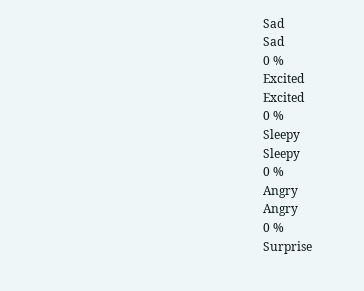Sad
Sad
0 %
Excited
Excited
0 %
Sleepy
Sleepy
0 %
Angry
Angry
0 %
Surprise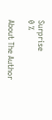Surprise
0 %

About The Author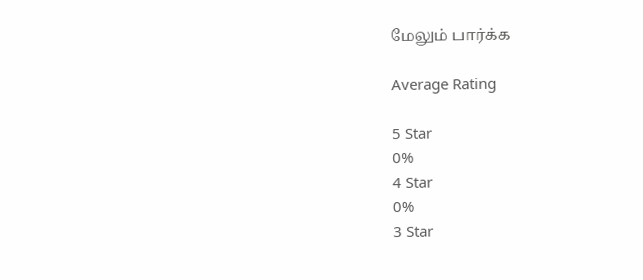மேலும் பார்க்க

Average Rating

5 Star
0%
4 Star
0%
3 Star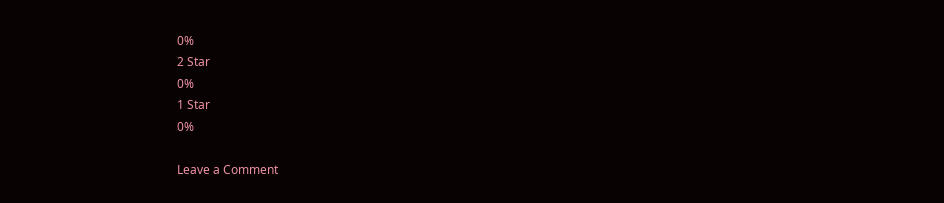0%
2 Star
0%
1 Star
0%

Leave a Comment